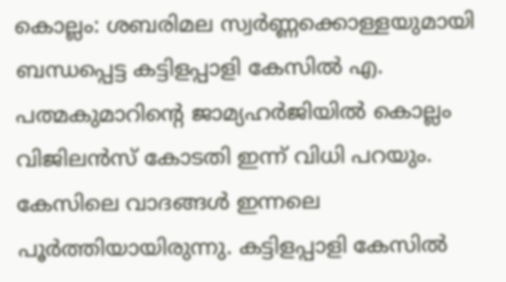കൊല്ലം: ശബരിമല സ്വർണ്ണക്കൊള്ളയുമായി ബന്ധപ്പെട്ട കട്ടിളപ്പാളി കേസിൽ എ. പത്മകുമാറിന്റെ ജാമ്യഹർജിയിൽ കൊല്ലം വിജിലൻസ് കോടതി ഇന്ന് വിധി പറയും. കേസിലെ വാദങ്ങൾ ഇന്നലെ പൂർത്തിയായിരുന്നു. കട്ടിളപ്പാളി കേസിൽ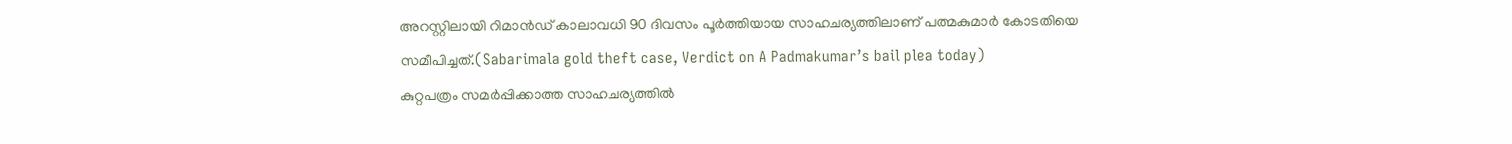അറസ്റ്റിലായി റിമാൻഡ് കാലാവധി 90 ദിവസം പൂർത്തിയായ സാഹചര്യത്തിലാണ് പത്മകുമാർ കോടതിയെ സമീപിച്ചത്.(Sabarimala gold theft case, Verdict on A Padmakumar’s bail plea today)
കുറ്റപത്രം സമർപ്പിക്കാത്ത സാഹചര്യത്തിൽ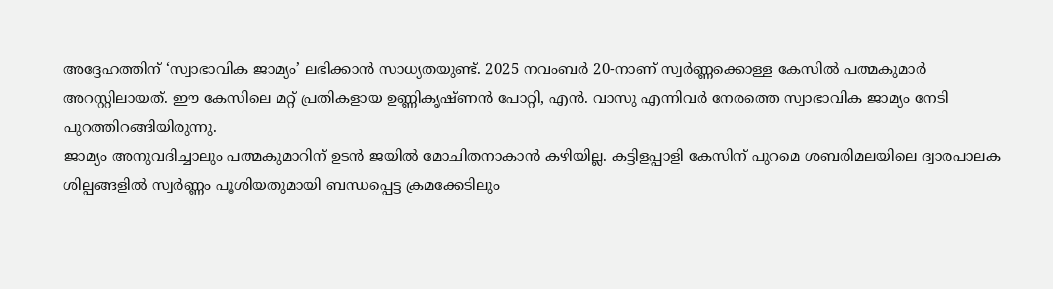അദ്ദേഹത്തിന് ‘സ്വാഭാവിക ജാമ്യം’ ലഭിക്കാൻ സാധ്യതയുണ്ട്. 2025 നവംബർ 20-നാണ് സ്വർണ്ണക്കൊള്ള കേസിൽ പത്മകുമാർ അറസ്റ്റിലായത്. ഈ കേസിലെ മറ്റ് പ്രതികളായ ഉണ്ണികൃഷ്ണൻ പോറ്റി, എൻ. വാസു എന്നിവർ നേരത്തെ സ്വാഭാവിക ജാമ്യം നേടി പുറത്തിറങ്ങിയിരുന്നു.
ജാമ്യം അനുവദിച്ചാലും പത്മകുമാറിന് ഉടൻ ജയിൽ മോചിതനാകാൻ കഴിയില്ല. കട്ടിളപ്പാളി കേസിന് പുറമെ ശബരിമലയിലെ ദ്വാരപാലക ശില്പങ്ങളിൽ സ്വർണ്ണം പൂശിയതുമായി ബന്ധപ്പെട്ട ക്രമക്കേടിലും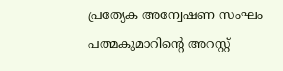പ്രത്യേക അന്വേഷണ സംഘം പത്മകുമാറിന്റെ അറസ്റ്റ്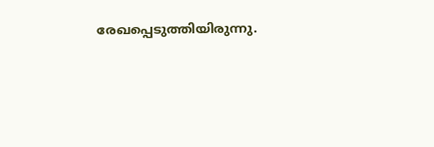രേഖപ്പെടുത്തിയിരുന്നു.